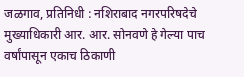जळगाव, प्रतिनिधी : नशिराबाद नगरपरिषदेचे मुख्याधिकारी आर. आर. सोनवणे हे गेल्या पाच वर्षांपासून एकाच ठिकाणी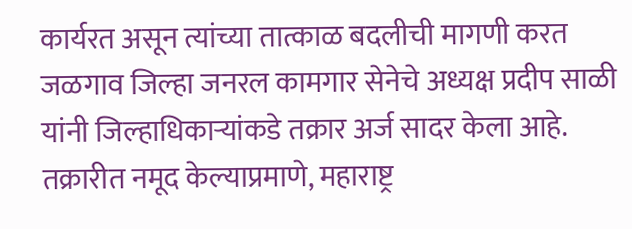कार्यरत असून त्यांच्या तात्काळ बदलीची मागणी करत जळगाव जिल्हा जनरल कामगार सेनेचे अध्यक्ष प्रदीप साळी यांनी जिल्हाधिकाऱ्यांकडे तक्रार अर्ज सादर केला आहे.
तक्रारीत नमूद केल्याप्रमाणे, महाराष्ट्र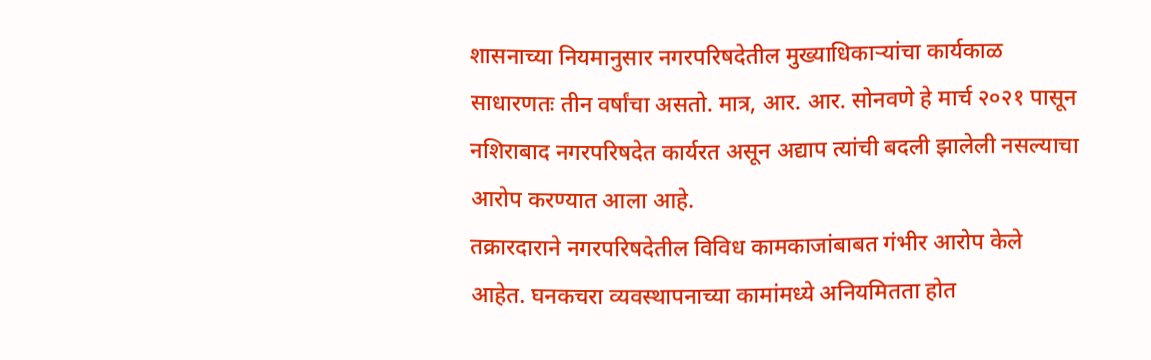शासनाच्या नियमानुसार नगरपरिषदेतील मुख्याधिकाऱ्यांचा कार्यकाळ साधारणतः तीन वर्षांचा असतो. मात्र, आर. आर. सोनवणे हे मार्च २०२१ पासून नशिराबाद नगरपरिषदेत कार्यरत असून अद्याप त्यांची बदली झालेली नसल्याचा आरोप करण्यात आला आहे.
तक्रारदाराने नगरपरिषदेतील विविध कामकाजांबाबत गंभीर आरोप केले आहेत. घनकचरा व्यवस्थापनाच्या कामांमध्ये अनियमितता होत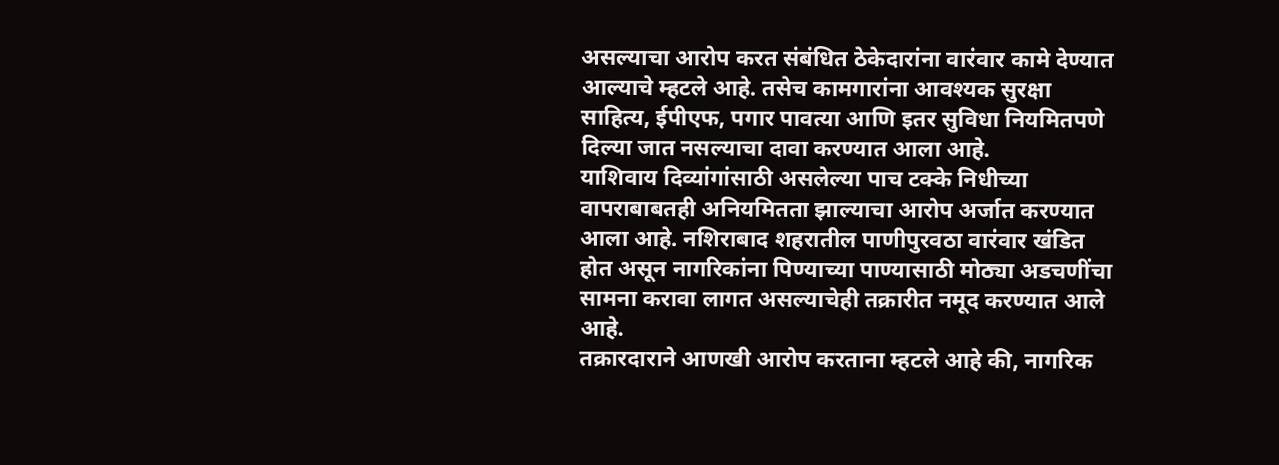असल्याचा आरोप करत संबंधित ठेकेदारांना वारंवार कामे देण्यात आल्याचे म्हटले आहे. तसेच कामगारांना आवश्यक सुरक्षा साहित्य, ईपीएफ, पगार पावत्या आणि इतर सुविधा नियमितपणे दिल्या जात नसल्याचा दावा करण्यात आला आहे.
याशिवाय दिव्यांगांसाठी असलेल्या पाच टक्के निधीच्या वापराबाबतही अनियमितता झाल्याचा आरोप अर्जात करण्यात आला आहे. नशिराबाद शहरातील पाणीपुरवठा वारंवार खंडित होत असून नागरिकांना पिण्याच्या पाण्यासाठी मोठ्या अडचणींचा सामना करावा लागत असल्याचेही तक्रारीत नमूद करण्यात आले आहे.
तक्रारदाराने आणखी आरोप करताना म्हटले आहे की, नागरिक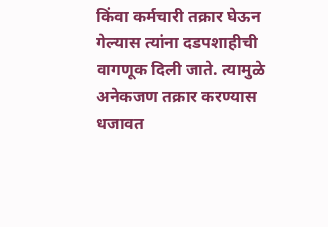किंवा कर्मचारी तक्रार घेऊन गेल्यास त्यांना दडपशाहीची वागणूक दिली जाते. त्यामुळे अनेकजण तक्रार करण्यास धजावत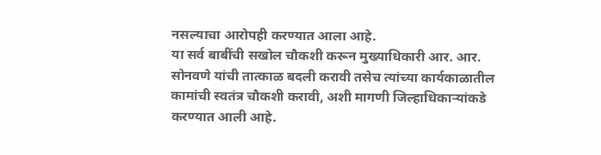नसल्याचा आरोपही करण्यात आला आहे.
या सर्व बाबींची सखोल चौकशी करून मुख्याधिकारी आर. आर. सोनवणे यांची तात्काळ बदली करावी तसेच त्यांच्या कार्यकाळातील कामांची स्वतंत्र चौकशी करावी, अशी मागणी जिल्हाधिकाऱ्यांकडे करण्यात आली आहे.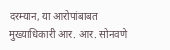दरम्यान, या आरोपांबाबत मुख्याधिकारी आर. आर. सोनवणे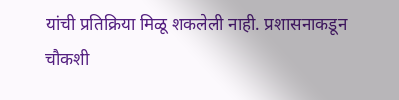यांची प्रतिक्रिया मिळू शकलेली नाही. प्रशासनाकडून चौकशी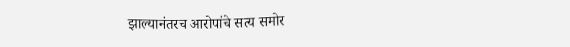झाल्यानंतरच आरोपांचे सत्य समोर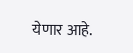येणार आहे.